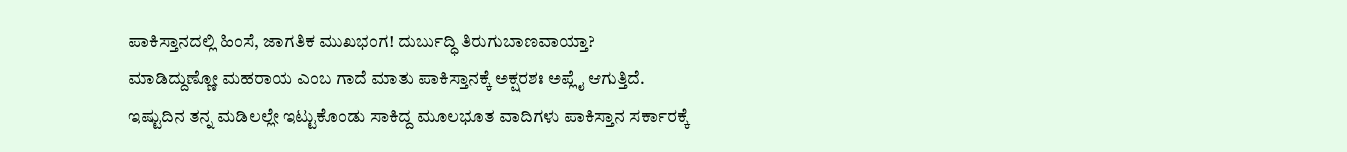ಪಾಕಿಸ್ತಾನದಲ್ಲಿ ಹಿಂಸೆ, ಜಾಗತಿಕ ಮುಖಭಂಗ! ದುರ್ಬುದ್ಧಿ ತಿರುಗುಬಾಣವಾಯ್ತಾ?
ಮಾಡಿದ್ದುಣ್ಣೋ ಮಹರಾಯ ಎಂಬ ಗಾದೆ ಮಾತು ಪಾಕಿಸ್ತಾನಕ್ಕೆ ಅಕ್ಷರಶಃ ಅಪ್ಲೈ ಆಗುತ್ತಿದೆ. ಇಷ್ಟುದಿನ ತನ್ನ ಮಡಿಲಲ್ಲೇ ಇಟ್ಟುಕೊಂಡು ಸಾಕಿದ್ದ ಮೂಲಭೂತ ವಾದಿಗಳು ಪಾಕಿಸ್ತಾನ ಸರ್ಕಾರಕ್ಕೆ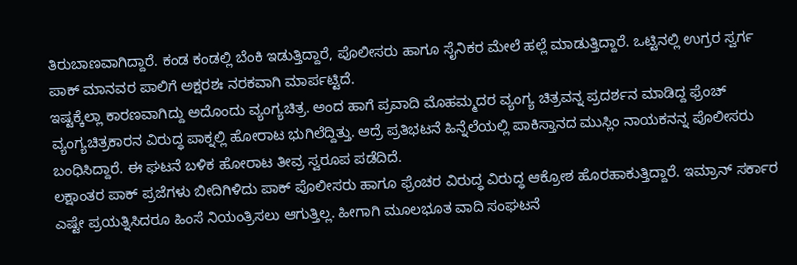ತಿರುಬಾಣವಾಗಿದ್ದಾರೆ. ಕಂಡ ಕಂಡಲ್ಲಿ ಬೆಂಕಿ ಇಡುತ್ತಿದ್ದಾರೆ, ಪೊಲೀಸರು ಹಾಗೂ ಸೈನಿಕರ ಮೇಲೆ ಹಲ್ಲೆ ಮಾಡುತ್ತಿದ್ದಾರೆ. ಒಟ್ಟಿನಲ್ಲಿ ಉಗ್ರರ ಸ್ವರ್ಗ ಪಾಕ್ ಮಾನವರ ಪಾಲಿಗೆ ಅಕ್ಷರಶಃ ನರಕವಾಗಿ ಮಾರ್ಪಟ್ಟಿದೆ.
ಇಷ್ಟಕ್ಕೆಲ್ಲಾ ಕಾರಣವಾಗಿದ್ದು ಅದೊಂದು ವ್ಯಂಗ್ಯಚಿತ್ರ. ಅಂದ ಹಾಗೆ ಪ್ರವಾದಿ ಮೊಹಮ್ಮದರ ವ್ಯಂಗ್ಯ ಚಿತ್ರವನ್ನ ಪ್ರದರ್ಶನ ಮಾಡಿದ್ದ ಫ್ರೆಂಚ್ ವ್ಯಂಗ್ಯಚಿತ್ರಕಾರನ ವಿರುದ್ಧ ಪಾಕ್ನಲ್ಲಿ ಹೋರಾಟ ಭುಗಿಲೆದ್ದಿತ್ತು. ಆದ್ರೆ ಪ್ರತಿಭಟನೆ ಹಿನ್ನೆಲೆಯಲ್ಲಿ ಪಾಕಿಸ್ತಾನದ ಮುಸ್ಲಿಂ ನಾಯಕನನ್ನ ಪೊಲೀಸರು ಬಂಧಿಸಿದ್ದಾರೆ. ಈ ಘಟನೆ ಬಳಿಕ ಹೋರಾಟ ತೀವ್ರ ಸ್ವರೂಪ ಪಡೆದಿದೆ.
ಲಕ್ಷಾಂತರ ಪಾಕ್ ಪ್ರಜೆಗಳು ಬೀದಿಗಿಳಿದು ಪಾಕ್ ಪೊಲೀಸರು ಹಾಗೂ ಫ್ರೆಂಚರ ವಿರುದ್ಧ ವಿರುದ್ಧ ಆಕ್ರೋಶ ಹೊರಹಾಕುತ್ತಿದ್ದಾರೆ. ಇಮ್ರಾನ್ ಸರ್ಕಾರ ಎಷ್ಟೇ ಪ್ರಯತ್ನಿಸಿದರೂ ಹಿಂಸೆ ನಿಯಂತ್ರಿಸಲು ಆಗುತ್ತಿಲ್ಲ. ಹೀಗಾಗಿ ಮೂಲಭೂತ ವಾದಿ ಸಂಘಟನೆ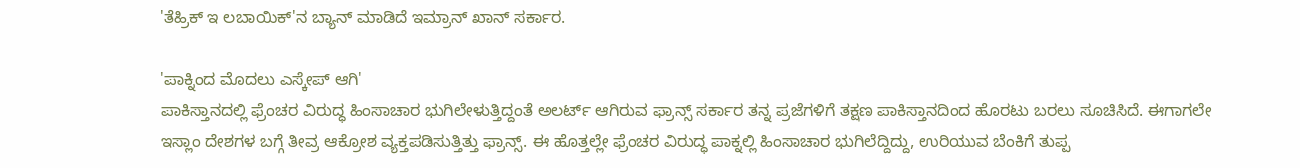'ತೆಹ್ರಿಕ್ ಇ ಲಬಾಯಿಕ್'ನ ಬ್ಯಾನ್ ಮಾಡಿದೆ ಇಮ್ರಾನ್ ಖಾನ್ ಸರ್ಕಾರ.

'ಪಾಕ್ನಿಂದ ಮೊದಲು ಎಸ್ಕೇಪ್ ಆಗಿ'
ಪಾಕಿಸ್ತಾನದಲ್ಲಿ ಫ್ರೆಂಚರ ವಿರುದ್ಧ ಹಿಂಸಾಚಾರ ಭುಗಿಲೇಳುತ್ತಿದ್ದಂತೆ ಅಲರ್ಟ್ ಆಗಿರುವ ಫ್ರಾನ್ಸ್ ಸರ್ಕಾರ ತನ್ನ ಪ್ರಜೆಗಳಿಗೆ ತಕ್ಷಣ ಪಾಕಿಸ್ತಾನದಿಂದ ಹೊರಟು ಬರಲು ಸೂಚಿಸಿದೆ. ಈಗಾಗಲೇ ಇಸ್ಲಾಂ ದೇಶಗಳ ಬಗ್ಗೆ ತೀವ್ರ ಆಕ್ರೋಶ ವ್ಯಕ್ತಪಡಿಸುತ್ತಿತ್ತು ಫ್ರಾನ್ಸ್. ಈ ಹೊತ್ತಲ್ಲೇ ಫ್ರೆಂಚರ ವಿರುದ್ಧ ಪಾಕ್ನಲ್ಲಿ ಹಿಂಸಾಚಾರ ಭುಗಿಲೆದ್ದಿದ್ದು, ಉರಿಯುವ ಬೆಂಕಿಗೆ ತುಪ್ಪ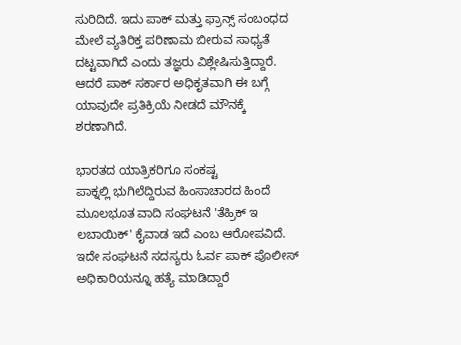ಸುರಿದಿದೆ. ಇದು ಪಾಕ್ ಮತ್ತು ಫ್ರಾನ್ಸ್ ಸಂಬಂಧದ ಮೇಲೆ ವ್ಯತಿರಿಕ್ತ ಪರಿಣಾಮ ಬೀರುವ ಸಾಧ್ಯತೆ ದಟ್ಟವಾಗಿದೆ ಎಂದು ತಜ್ಞರು ವಿಶ್ಲೇಷಿಸುತ್ತಿದ್ದಾರೆ. ಆದರೆ ಪಾಕ್ ಸರ್ಕಾರ ಅಧಿಕೃತವಾಗಿ ಈ ಬಗ್ಗೆ ಯಾವುದೇ ಪ್ರತಿಕ್ರಿಯೆ ನೀಡದೆ ಮೌನಕ್ಕೆ ಶರಣಾಗಿದೆ.

ಭಾರತದ ಯಾತ್ರಿಕರಿಗೂ ಸಂಕಷ್ಟ
ಪಾಕ್ನಲ್ಲಿ ಭುಗಿಲೆದ್ದಿರುವ ಹಿಂಸಾಚಾರದ ಹಿಂದೆ ಮೂಲಭೂತ ವಾದಿ ಸಂಘಟನೆ 'ತೆಹ್ರಿಕ್ ಇ ಲಬಾಯಿಕ್' ಕೈವಾಡ ಇದೆ ಎಂಬ ಆರೋಪವಿದೆ. ಇದೇ ಸಂಘಟನೆ ಸದಸ್ಯರು ಓರ್ವ ಪಾಕ್ ಪೊಲೀಸ್ ಅಧಿಕಾರಿಯನ್ನೂ ಹತ್ಯೆ ಮಾಡಿದ್ದಾರೆ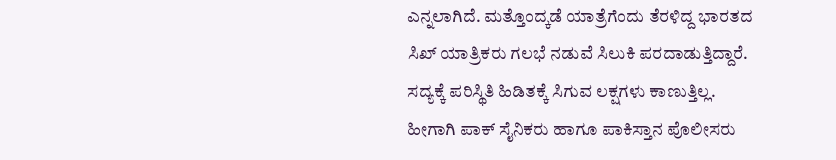ಎನ್ನಲಾಗಿದೆ. ಮತ್ತೊಂದ್ಕಡೆ ಯಾತ್ರೆಗೆಂದು ತೆರಳಿದ್ದ ಭಾರತದ ಸಿಖ್ ಯಾತ್ರಿಕರು ಗಲಭೆ ನಡುವೆ ಸಿಲುಕಿ ಪರದಾಡುತ್ತಿದ್ದಾರೆ. ಸದ್ಯಕ್ಕೆ ಪರಿಸ್ಥಿತಿ ಹಿಡಿತಕ್ಕೆ ಸಿಗುವ ಲಕ್ಷಗಳು ಕಾಣುತ್ತಿಲ್ಲ. ಹೀಗಾಗಿ ಪಾಕ್ ಸೈನಿಕರು ಹಾಗೂ ಪಾಕಿಸ್ತಾನ ಪೊಲೀಸರು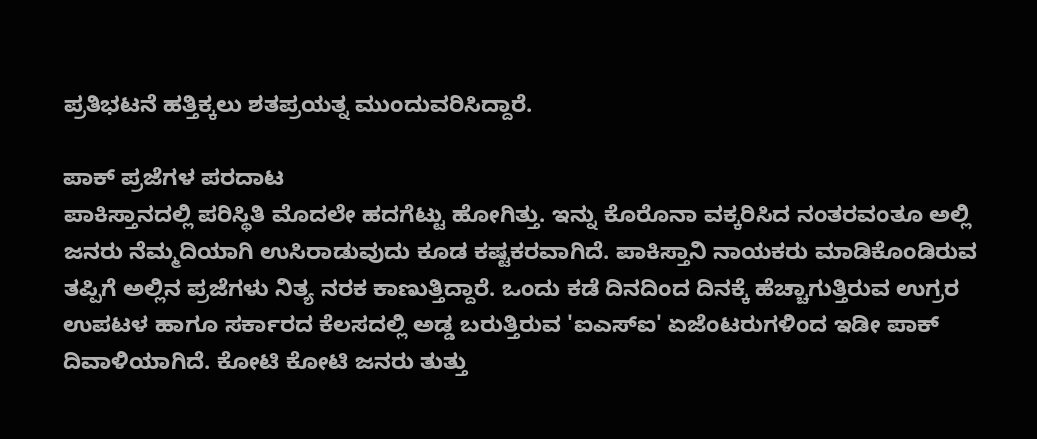ಪ್ರತಿಭಟನೆ ಹತ್ತಿಕ್ಕಲು ಶತಪ್ರಯತ್ನ ಮುಂದುವರಿಸಿದ್ದಾರೆ.

ಪಾಕ್ ಪ್ರಜೆಗಳ ಪರದಾಟ
ಪಾಕಿಸ್ತಾನದಲ್ಲಿ ಪರಿಸ್ಥಿತಿ ಮೊದಲೇ ಹದಗೆಟ್ಟು ಹೋಗಿತ್ತು. ಇನ್ನು ಕೊರೊನಾ ವಕ್ಕರಿಸಿದ ನಂತರವಂತೂ ಅಲ್ಲಿ ಜನರು ನೆಮ್ಮದಿಯಾಗಿ ಉಸಿರಾಡುವುದು ಕೂಡ ಕಷ್ಟಕರವಾಗಿದೆ. ಪಾಕಿಸ್ತಾನಿ ನಾಯಕರು ಮಾಡಿಕೊಂಡಿರುವ ತಪ್ಪಿಗೆ ಅಲ್ಲಿನ ಪ್ರಜೆಗಳು ನಿತ್ಯ ನರಕ ಕಾಣುತ್ತಿದ್ದಾರೆ. ಒಂದು ಕಡೆ ದಿನದಿಂದ ದಿನಕ್ಕೆ ಹೆಚ್ಚಾಗುತ್ತಿರುವ ಉಗ್ರರ ಉಪಟಳ ಹಾಗೂ ಸರ್ಕಾರದ ಕೆಲಸದಲ್ಲಿ ಅಡ್ಡ ಬರುತ್ತಿರುವ 'ಐಎಸ್ಐ' ಏಜೆಂಟರುಗಳಿಂದ ಇಡೀ ಪಾಕ್ ದಿವಾಳಿಯಾಗಿದೆ. ಕೋಟಿ ಕೋಟಿ ಜನರು ತುತ್ತು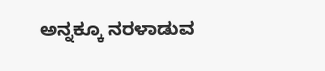ಅನ್ನಕ್ಕೂ ನರಳಾಡುವ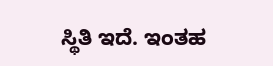ಸ್ಥಿತಿ ಇದೆ. ಇಂತಹ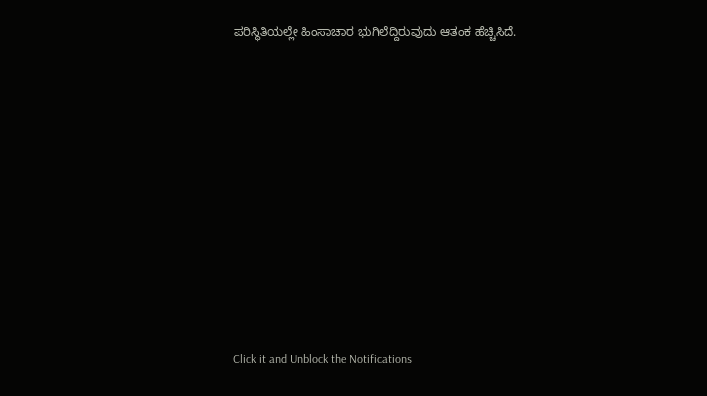ಪರಿಸ್ಥಿತಿಯಲ್ಲೇ ಹಿಂಸಾಚಾರ ಭುಗಿಲೆದ್ದಿರುವುದು ಆತಂಕ ಹೆಚ್ಚಿಸಿದೆ.












Click it and Unblock the Notifications